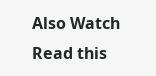Also Watch
Read this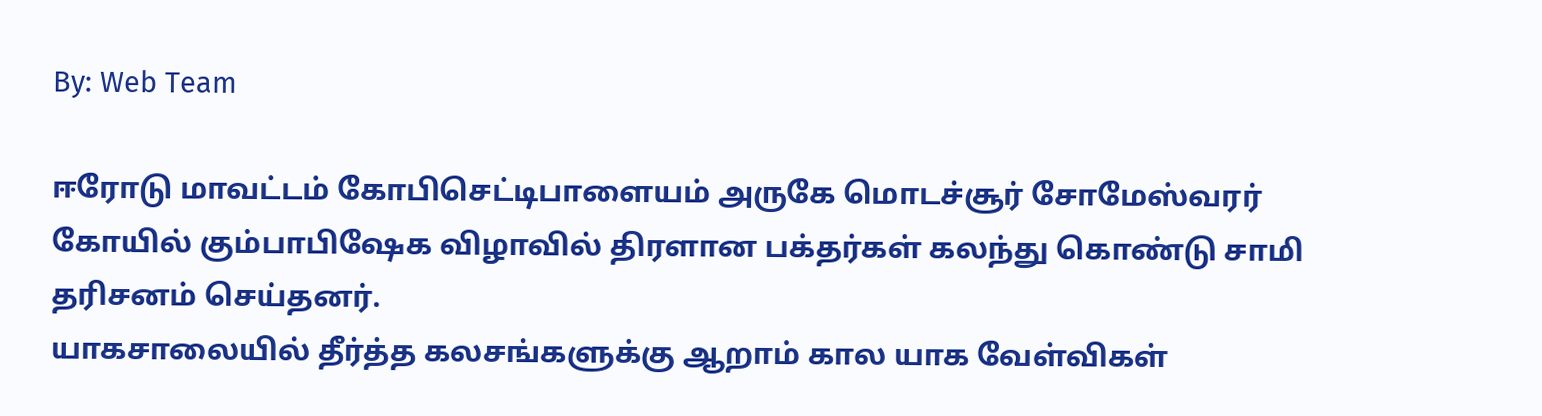By: Web Team

ஈரோடு மாவட்டம் கோபிசெட்டிபாளையம் அருகே மொடச்சூர் சோமேஸ்வரர் கோயில் கும்பாபிஷேக விழாவில் திரளான பக்தர்கள் கலந்து கொண்டு சாமி தரிசனம் செய்தனர்.
யாகசாலையில் தீர்த்த கலசங்களுக்கு ஆறாம் கால யாக வேள்விகள்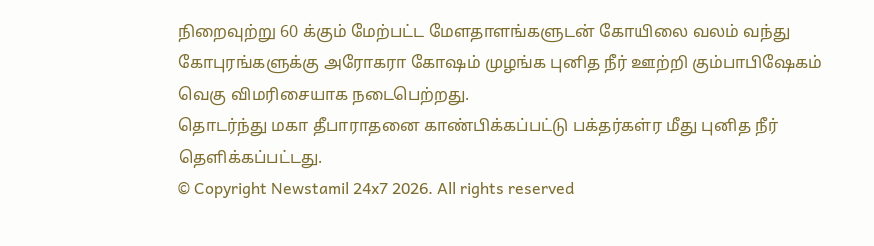நிறைவுற்று 60 க்கும் மேற்பட்ட மேளதாளங்களுடன் கோயிலை வலம் வந்து கோபுரங்களுக்கு அரோகரா கோஷம் முழங்க புனித நீர் ஊற்றி கும்பாபிஷேகம் வெகு விமரிசையாக நடைபெற்றது.
தொடர்ந்து மகா தீபாராதனை காண்பிக்கப்பட்டு பக்தர்கள்ர மீது புனித நீர் தெளிக்கப்பட்டது.
© Copyright Newstamil 24x7 2026. All rights reserved